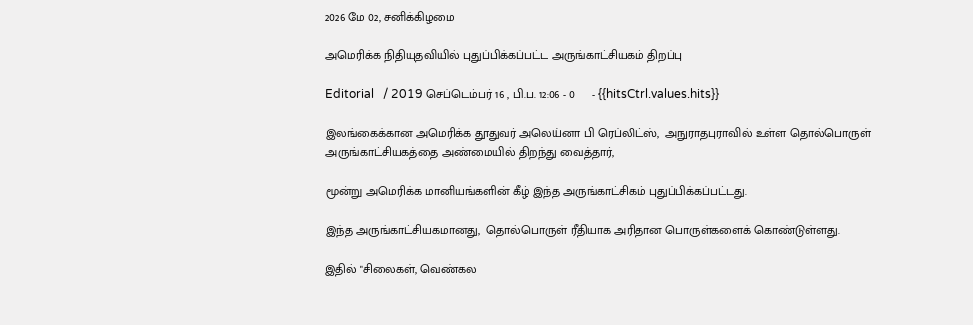2026 மே 02, சனிக்கிழமை

அமெரிக்க நிதியுதவியில் புதுப்பிக்கப்பட்ட அருங்காட்சியகம் திறப்பு

Editorial   / 2019 செப்டெம்பர் 16 , பி.ப. 12:06 - 0     - {{hitsCtrl.values.hits}}

இலங்கைக்கான அமெரிக்க தூதுவர் அலெய்னா பி ரெப்லிட்ஸ்,  அநுராதபுராவில் உள்ள தொல்பொருள் அருங்காட்சியகத்தை அண்மையில் திறந்து வைத்தார்,

மூன்று அமெரிக்க மானியங்களின் கீழ் இந்த அருங்காட்சிகம் புதுப்பிக்கப்பட்டது.

இந்த அருங்காட்சியகமானது,  தொல்பொருள் ரீதியாக அரிதான பொருள்களைக் கொண்டுள்ளது.

இதில் "சிலைகள், வெண்கல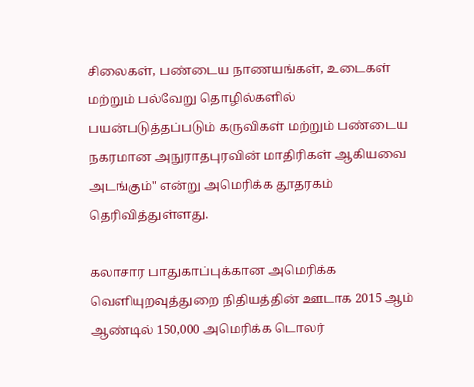சிலைகள், பண்டைய நாணயங்கள், உடைகள் மற்றும் பல்வேறு தொழில்களில் பயன்படுத்தப்படும் கருவிகள் மற்றும் பண்டைய நகரமான அநுராதபுரவின் மாதிரிகள் ஆகியவை அடங்கும்" என்று அமெரிக்க தூதரகம் தெரிவித்துள்ளது.

கலாசார பாதுகாப்புக்கான அமெரிக்க வெளியுறவுத்துறை நிதியத்தின் ஊடாக 2015 ஆம் ஆண்டில் 150,000 அமெரிக்க டொலர்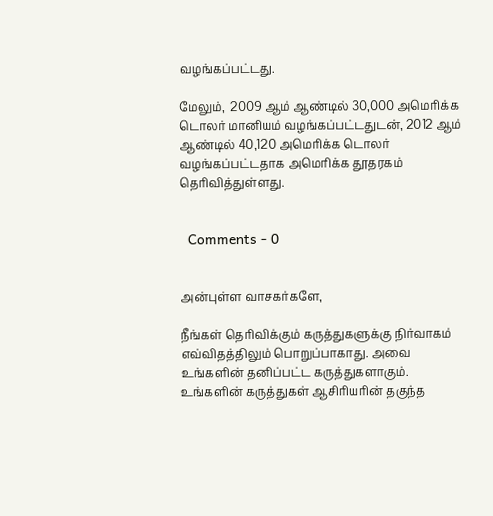வழங்கப்பட்டது.

மேலும்,  2009 ஆம் ஆண்டில் 30,000 அமெரிக்க டொலர் மானியம் வழங்கப்பட்டதுடன், 2012 ஆம் ஆண்டில் 40,120 அமெரிக்க டொலர் வழங்கப்பட்டதாக அமெரிக்க தூதரகம் தெரிவித்துள்ளது.


  Comments - 0


அன்புள்ள வாசகர்களே,

நீங்கள் தெரிவிக்கும் கருத்துகளுக்கு நிர்வாகம் எவ்விதத்திலும் பொறுப்பாகாது. அவை உங்களின் தனிப்பட்ட கருத்துகளாகும். உங்களின் கருத்துகள் ஆசிரியரின் தகுந்த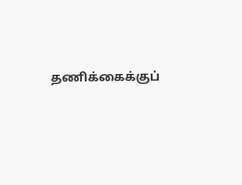தணிக்கைக்குப்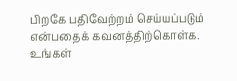பிறகே பதிவேற்றம் செய்யப்படும் என்பதைக் கவனத்திற்கொள்க. உங்கள்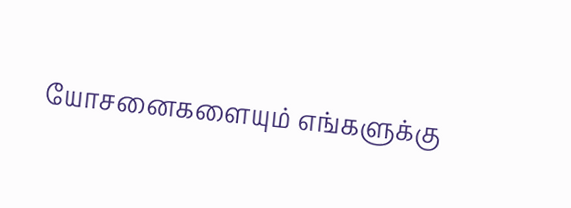யோசனைகளையும் எங்களுக்கு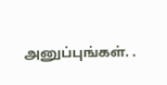அனுப்புங்கள். .